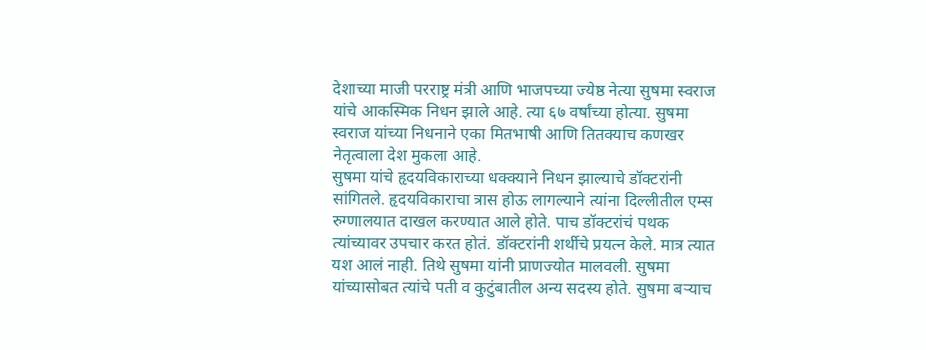देशाच्या माजी परराष्ट्र मंत्री आणि भाजपच्या ज्येष्ठ नेत्या सुषमा स्वराज यांचे आकस्मिक निधन झाले आहे. त्या ६७ वर्षांच्या होत्या. सुषमा स्वराज यांच्या निधनाने एका मितभाषी आणि तितक्याच कणखर नेतृत्वाला देश मुकला आहे.
सुषमा यांचे हृदयविकाराच्या धक्क्याने निधन झाल्याचे डॉक्टरांनी सांगितले. हृदयविकाराचा त्रास होऊ लागल्याने त्यांना दिल्लीतील एम्स रुग्णालयात दाखल करण्यात आले होते. पाच डॉक्टरांचं पथक त्यांच्यावर उपचार करत होतं. डॉक्टरांनी शर्थीचे प्रयत्न केले. मात्र त्यात यश आलं नाही. तिथे सुषमा यांनी प्राणज्योत मालवली. सुषमा यांच्यासोबत त्यांचे पती व कुटुंबातील अन्य सदस्य होते. सुषमा बऱ्याच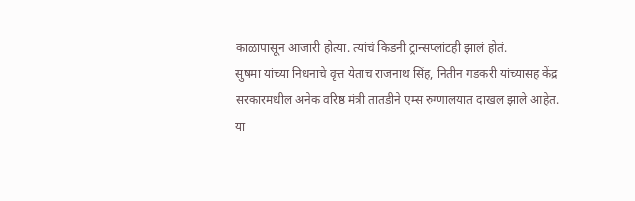काळापासून आजारी होत्या. त्यांचं किडनी ट्रान्सप्लांटही झालं होतं.
सुषमा यांच्या निधनाचे वृत्त येताच राजनाथ सिंह, नितीन गडकरी यांच्यासह केंद्र सरकारमधील अनेक वरिष्ठ मंत्री तातडीने एम्स रुग्णालयात दाखल झाले आहेत.
या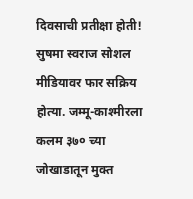दिवसाची प्रतीक्षा होती!
सुषमा स्वराज सोशल मीडियावर फार सक्रिय होत्या. जम्मू-काश्मीरला कलम ३७० च्या जोखाडातून मुक्त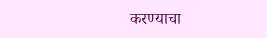करण्याचा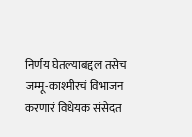निर्णय घेतल्याबद्दल तसेच जम्मू-काश्मीरचं विभाजन करणारं विधेयक संसेदत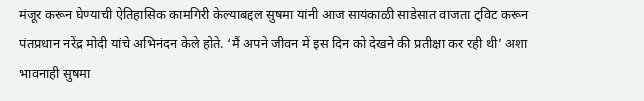मंजूर करून घेण्याची ऐतिहासिक कामगिरी केल्याबद्दल सुषमा यांनी आज सायंकाळी साडेसात वाजता ट्विट करून पंतप्रधान नरेंद्र मोदी यांचे अभिनंदन केले होते. ‘मैं अपने जीवन में इस दिन को देखने की प्रतीक्षा कर रही थी’ अशा भावनाही सुषमा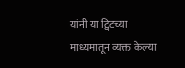यांनी या ट्विटच्या माध्यमातून व्यक्त केल्या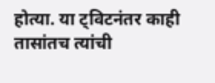होत्या. या ट्विटनंतर काही तासांतच त्यांची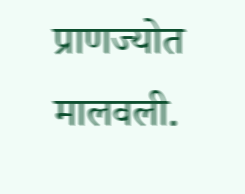प्राणज्योत मालवली.